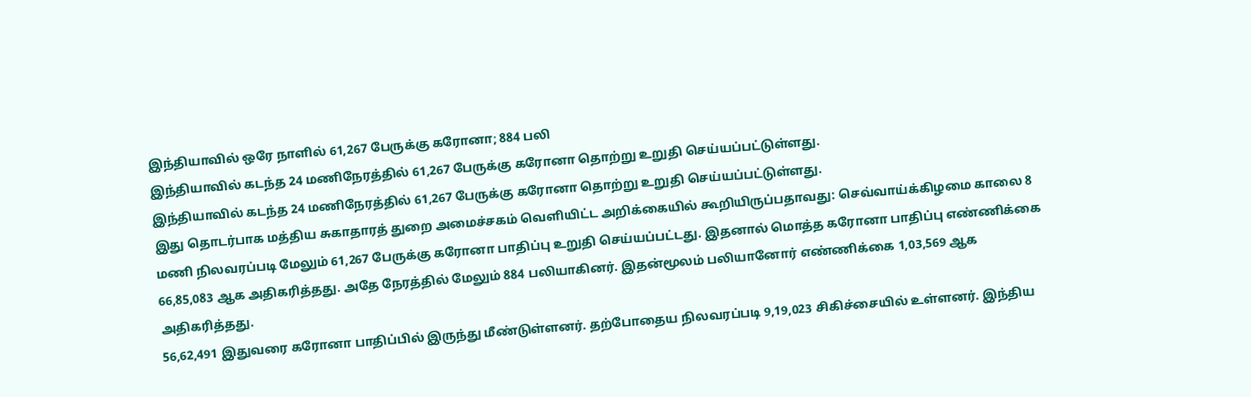இந்தியாவில் ஒரே நாளில் 61,267 பேருக்கு கரோனா; 884 பலி
இந்தியாவில் கடந்த 24 மணிநேரத்தில் 61,267 பேருக்கு கரோனா தொற்று உறுதி செய்யப்பட்டுள்ளது.
இந்தியாவில் கடந்த 24 மணிநேரத்தில் 61,267 பேருக்கு கரோனா தொற்று உறுதி செய்யப்பட்டுள்ளது.
இது தொடர்பாக மத்திய சுகாதாரத் துறை அமைச்சகம் வெளியிட்ட அறிக்கையில் கூறியிருப்பதாவது: செவ்வாய்க்கிழமை காலை 8 மணி நிலவரப்படி மேலும் 61,267 பேருக்கு கரோனா பாதிப்பு உறுதி செய்யப்பட்டது. இதனால் மொத்த கரோனா பாதிப்பு எண்ணிக்கை 66,85,083 ஆக அதிகரித்தது. அதே நேரத்தில் மேலும் 884 பலியாகினர். இதன்மூலம் பலியானோர் எண்ணிக்கை 1,03,569 ஆக அதிகரித்தது.
56,62,491 இதுவரை கரோனா பாதிப்பில் இருந்து மீண்டுள்ளனர். தற்போதைய நிலவரப்படி 9,19,023 சிகிச்சையில் உள்ளனர். இந்திய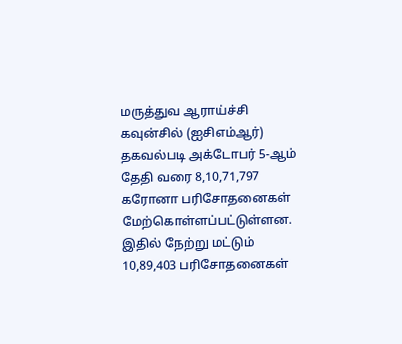மருத்துவ ஆராய்ச்சி கவுன்சில் (ஐசிஎம்ஆர்) தகவல்படி அக்டோபர் 5-ஆம் தேதி வரை 8,10,71,797 கரோனா பரிசோதனைகள் மேற்கொள்ளப்பட்டுள்ளன. இதில் நேற்று மட்டும் 10,89,403 பரிசோதனைகள்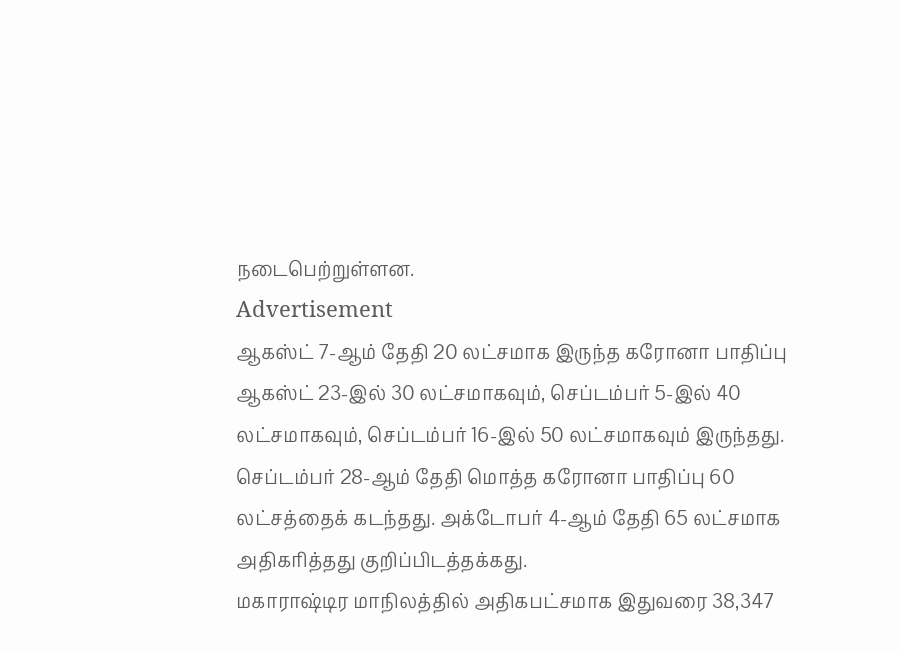நடைபெற்றுள்ளன.
Advertisement
ஆகஸ்ட் 7-ஆம் தேதி 20 லட்சமாக இருந்த கரோனா பாதிப்பு ஆகஸ்ட் 23-இல் 30 லட்சமாகவும், செப்டம்பர் 5-இல் 40 லட்சமாகவும், செப்டம்பர் 16-இல் 50 லட்சமாகவும் இருந்தது. செப்டம்பர் 28-ஆம் தேதி மொத்த கரோனா பாதிப்பு 60 லட்சத்தைக் கடந்தது. அக்டோபர் 4-ஆம் தேதி 65 லட்சமாக அதிகரித்தது குறிப்பிடத்தக்கது.
மகாராஷ்டிர மாநிலத்தில் அதிகபட்சமாக இதுவரை 38,347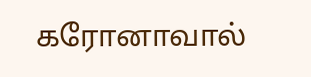கரோனாவால்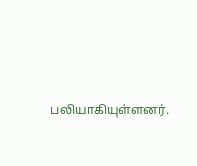பலியாகியுள்ளனர்.